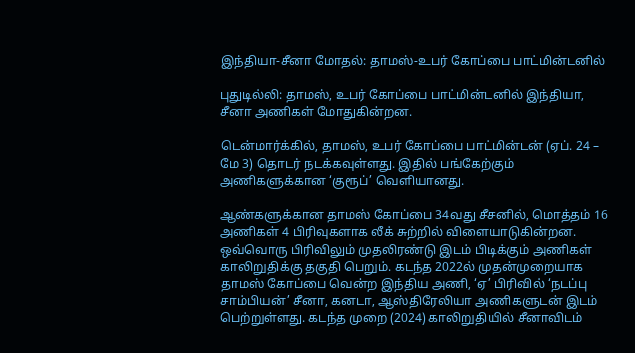இந்தியா-சீனா மோதல்: தாமஸ்-உபர் கோப்பை பாட்மின்டனில்

புதுடில்லி: தாமஸ், உபர் கோப்பை பாட்மின்டனில் இந்தியா, சீனா அணிகள் மோதுகின்றன.

டென்மார்க்கில், தாமஸ், உபர் கோப்பை பாட்மின்டன் (ஏப். 24 – மே 3) தொடர் நடக்கவுள்ளது. இதில் பங்கேற்கும் அணிகளுக்கான ‘குரூப்’ வெளியானது.

ஆண்களுக்கான தாமஸ் கோப்பை 34வது சீசனில், மொத்தம் 16 அணிகள் 4 பிரிவுகளாக லீக் சுற்றில் விளையாடுகின்றன. ஒவ்வொரு பிரிவிலும் முதலிரண்டு இடம் பிடிக்கும் அணிகள் காலிறுதிக்கு தகுதி பெறும். கடந்த 2022ல் முதன்முறையாக தாமஸ் கோப்பை வென்ற இந்திய அணி, ‘ஏ’ பிரிவில் ‘நடப்பு சாம்பியன்’ சீனா, கனடா, ஆஸ்திரேலியா அணிகளுடன் இடம் பெற்றுள்ளது. கடந்த முறை (2024) காலிறுதியில் சீனாவிடம்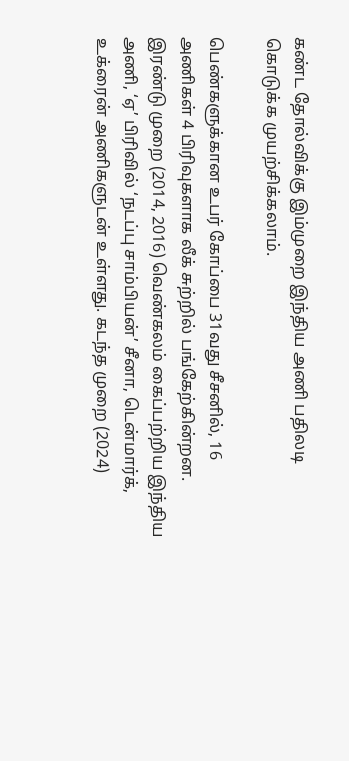கண்ட தோல்விக்கு இம்முறை இந்திய அணி பதிலடி கொடுக்க முயற்சிக்கலாம்.

பெண்களுக்கான உபர் கோப்பை 31வது சீசனில், 16 அணிகள் 4 பிரிவுகளாக லீக் சுற்றில் பங்கேற்கின்றன. இரண்டு முறை (2014, 2016) வெண்கலம் கைப்பற்றிய இந்திய அணி, ‘ஏ’ பிரிவில் ‘நடப்பு சாம்பியன்’ சீனா, டென்மார்க், உக்ரைன் அணிகளுடன் உள்ளது. கடந்த முறை (2024)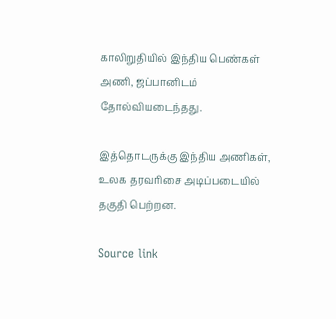காலிறுதியில் இந்திய பெண்கள் அணி, ஜப்பானிடம் தோல்வியடைந்தது.

இத்தொடருக்கு இந்திய அணிகள், உலக தரவரிசை அடிப்படையில் தகுதி பெற்றன.

Source link